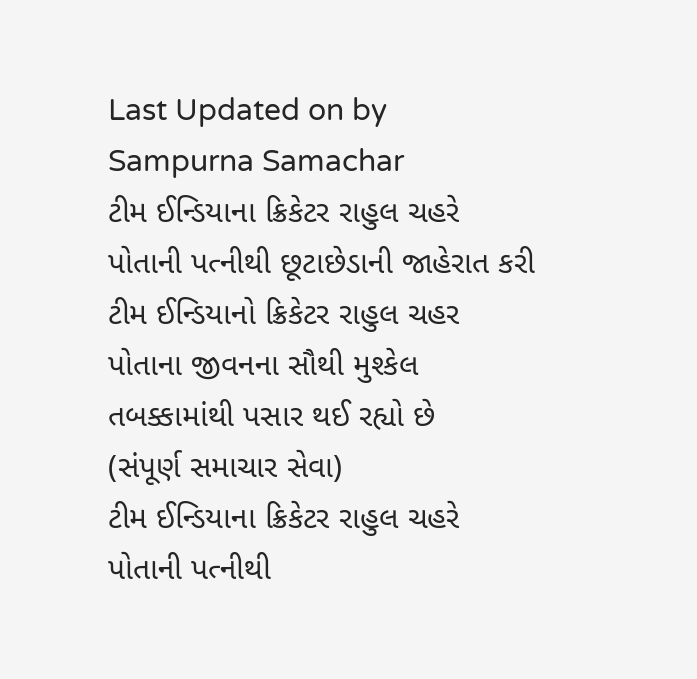Last Updated on by Sampurna Samachar
ટીમ ઈન્ડિયાના ક્રિકેટર રાહુલ ચહરે પોતાની પત્નીથી છૂટાછેડાની જાહેરાત કરી
ટીમ ઈન્ડિયાનો ક્રિકેટર રાહુલ ચહર પોતાના જીવનના સૌથી મુશ્કેલ તબક્કામાંથી પસાર થઈ રહ્યો છે
(સંપૂર્ણ સમાચાર સેવા)
ટીમ ઈન્ડિયાના ક્રિકેટર રાહુલ ચહરે પોતાની પત્નીથી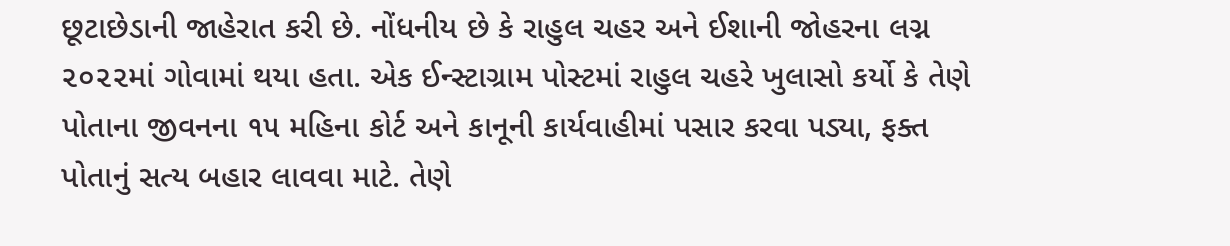છૂટાછેડાની જાહેરાત કરી છે. નોંધનીય છે કે રાહુલ ચહર અને ઈશાની જોહરના લગ્ન ૨૦૨૨માં ગોવામાં થયા હતા. એક ઈન્સ્ટાગ્રામ પોસ્ટમાં રાહુલ ચહરે ખુલાસો કર્યો કે તેણે પોતાના જીવનના ૧૫ મહિના કોર્ટ અને કાનૂની કાર્યવાહીમાં પસાર કરવા પડ્યા, ફક્ત પોતાનું સત્ય બહાર લાવવા માટે. તેણે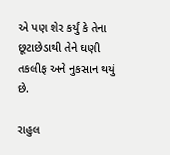એ પણ શેર કર્યું કે તેના છૂટાછેડાથી તેને ઘણી તકલીફ અને નુકસાન થયું છે.

રાહુલ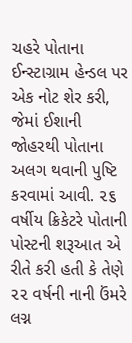ચહરે પોતાના ઈન્સ્ટાગ્રામ હેન્ડલ પર એક નોટ શેર કરી, જેમાં ઈશાની જોહરથી પોતાના અલગ થવાની પુષ્ટિ કરવામાં આવી. ૨૬ વર્ષીય ક્રિકેટરે પોતાની પોસ્ટની શરૂઆત એ રીતે કરી હતી કે તેણે ૨૨ વર્ષની નાની ઉંમરે લગ્ન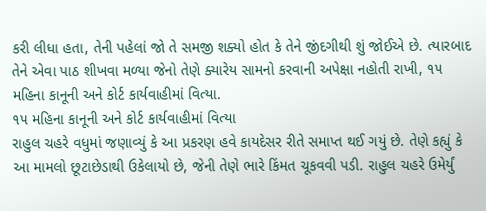કરી લીધા હતા, તેની પહેલાં જો તે સમજી શક્યો હોત કે તેને જીંદગીથી શું જોઈએ છે. ત્યારબાદ તેને એવા પાઠ શીખવા મળ્યા જેનો તેણે ક્યારેય સામનો કરવાની અપેક્ષા નહોતી રાખી, ૧૫ મહિના કાનૂની અને કોર્ટ કાર્યવાહીમાં વિત્યા.
૧૫ મહિના કાનૂની અને કોર્ટ કાર્યવાહીમાં વિત્યા
રાહુલ ચહરે વધુમાં જણાવ્યું કે આ પ્રકરણ હવે કાયદેસર રીતે સમાપ્ત થઈ ગયું છે. તેણે કહ્યું કે આ મામલો છૂટાછેડાથી ઉકેલાયો છે, જેની તેણે ભારે કિંમત ચૂકવવી પડી. રાહુલ ચહરે ઉમેર્યું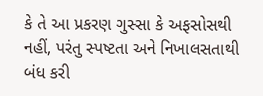કે તે આ પ્રકરણ ગુસ્સા કે અફસોસથી નહીં, પરંતુ સ્પષ્ટતા અને નિખાલસતાથી બંધ કરી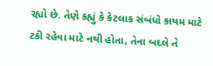રહ્યો છે. તેણે કહ્યું કે કેટલાક સંબંધો કાયમ માટે ટકી રહેવા માટે નથી હોતા, તેના બદલે તે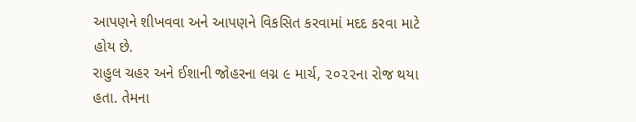આપણને શીખવવા અને આપણને વિકસિત કરવામાં મદદ કરવા માટે હોય છે.
રાહુલ ચહર અને ઈશાની જોહરના લગ્ન ૯ માર્ચ, ૨૦૨૨ના રોજ થયા હતા. તેમના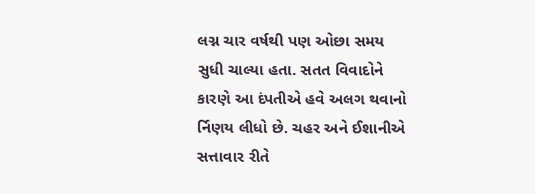લગ્ન ચાર વર્ષથી પણ ઓછા સમય સુધી ચાલ્યા હતા. સતત વિવાદોને કારણે આ દંપતીએ હવે અલગ થવાનો ર્નિણય લીધો છે. ચહર અને ઈશાનીએ સત્તાવાર રીતે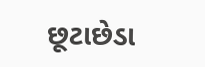છૂટાછેડા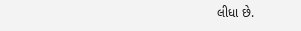લીધા છે.